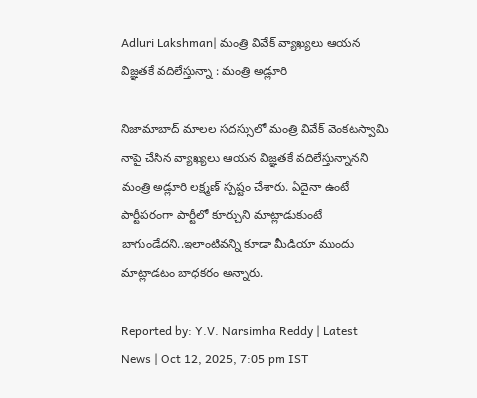Adluri Lakshman| మంత్రి వివేక్ వ్యాఖ్యలు ఆయన విజ్ఞతకే వదిలేస్తున్నా : మంత్రి అడ్లూరి

నిజామాబాద్ మాలల సదస్సులో మంత్రి వివేక్ వెంకటస్వామి నాపై చేసిన వ్యాఖ్యలు ఆయన విజ్ఞతకే వదిలేస్తున్నానని మంత్రి అడ్లూరి లక్ష్మణ్ స్పష్టం చేశారు. ఏదైనా ఉంటే పార్టీపరంగా పార్టీలో కూర్చుని మాట్లాడుకుంటే బాగుండేదని..ఇలాంటివన్ని కూడా మీడియా ముందు మాట్లాడటం బాధకరం అన్నారు.

Reported by: Y.V. Narsimha Reddy | Latest News | Oct 12, 2025, 7:05 pm IST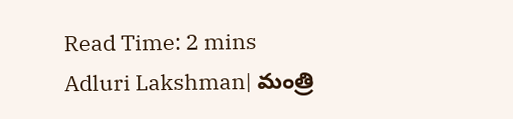Read Time: 2 mins
Adluri Lakshman| మంత్రి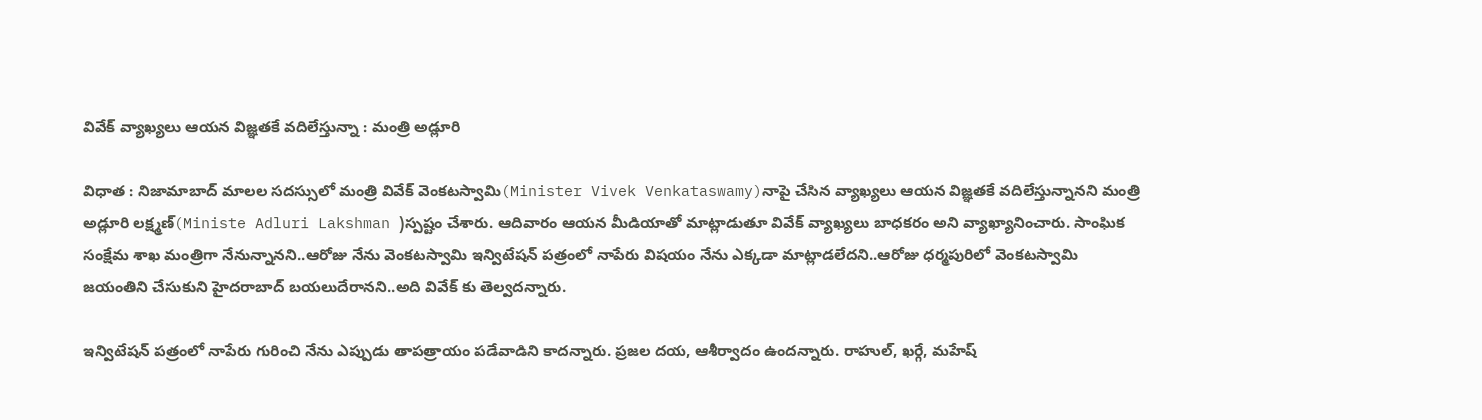వివేక్ వ్యాఖ్యలు ఆయన విజ్ఞతకే వదిలేస్తున్నా : మంత్రి అడ్లూరి

విధాత : నిజామాబాద్ మాలల సదస్సులో మంత్రి వివేక్ వెంకటస్వామి(Minister Vivek Venkataswamy)నాపై చేసిన వ్యాఖ్యలు ఆయన విజ్ఞతకే వదిలేస్తున్నానని మంత్రి అడ్లూరి లక్ష్మణ్(Ministe Adluri Lakshman )స్పష్టం చేశారు. ఆదివారం ఆయన మీడియాతో మాట్లాడుతూ వివేక్ వ్యాఖ్యలు బాధకరం అని వ్యాఖ్యానించారు. సాంఘిక సంక్షేమ శాఖ మంత్రిగా నేనున్నానని..ఆరోజు నేను వెంకటస్వామి ఇన్విటేషన్ పత్రంలో నాపేరు విషయం నేను ఎక్కడా మాట్లాడలేదని..ఆరోజు ధర్మపురిలో వెంకటస్వామి జయంతిని చేసుకుని హైదరాబాద్ బయలుదేరానని..అది వివేక్ కు తెల్వదన్నారు.

ఇన్విటేషన్ పత్రంలో నాపేరు గురించి నేను ఎప్పుడు తాపత్రాయం పడేవాడిని కాదన్నారు. ప్రజల దయ, ఆశీర్వాదం ఉందన్నారు. రాహుల్, ఖర్గే, మహేష్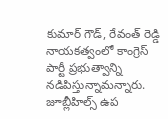కుమార్ గౌడ్, రేవంత్ రెడ్డి నాయకత్వంలో కాంగ్రెస్ పార్టీ ప్రభుత్వాన్ని నడిపిస్తున్నామన్నారు. జూబ్లీహిల్స్ ఉప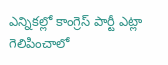ఎన్నికల్లో కాంగ్రెస్ పార్టీ ఎట్లా గెలిపించాలో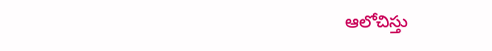ఆలోచిస్తు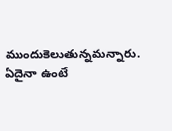ముందుకెలుతున్నమన్నారు. ఏదైనా ఉంటే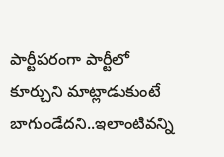పార్టీపరంగా పార్టీలో కూర్చుని మాట్లాడుకుంటే బాగుండేదని..ఇలాంటివన్ని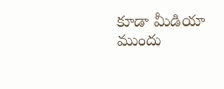కూడా మీడియా ముందు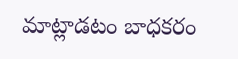మాట్లాడటం బాధకరం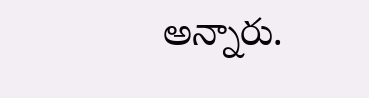అన్నారు.